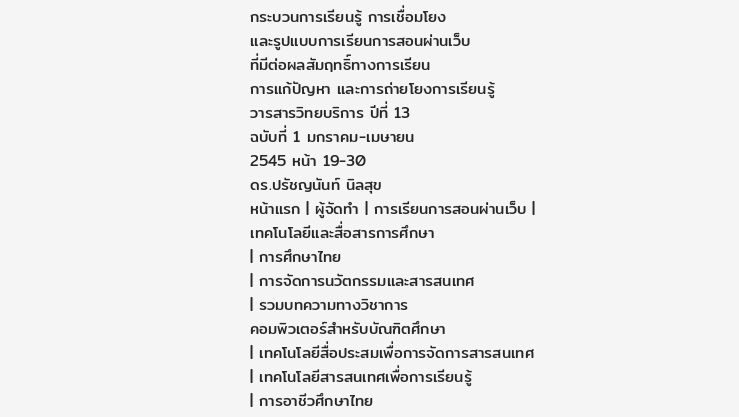กระบวนการเรียนรู้ การเชื่อมโยง
และรูปแบบการเรียนการสอนผ่านเว็บ
ที่มีต่อผลสัมฤทธิ์ทางการเรียน
การแก้ปัญหา และการถ่ายโยงการเรียนรู้
วารสารวิทยบริการ ปีที่ 13
ฉบับที่ 1 มกราคม-เมษายน
2545 หน้า 19-30
ดร.ปรัชญนันท์ นิลสุข
หน้าแรก | ผู้จัดทำ | การเรียนการสอนผ่านเว็บ |
เทคโนโลยีและสื่อสารการศึกษา
| การศึกษาไทย
| การจัดการนวัตกรรมและสารสนเทศ
| รวมบทความทางวิชาการ
คอมพิวเตอร์สำหรับบัณฑิตศึกษา
| เทคโนโลยีสื่อประสมเพื่อการจัดการสารสนเทศ
| เทคโนโลยีสารสนเทศเพื่อการเรียนรู้
| การอาชีวศึกษาไทย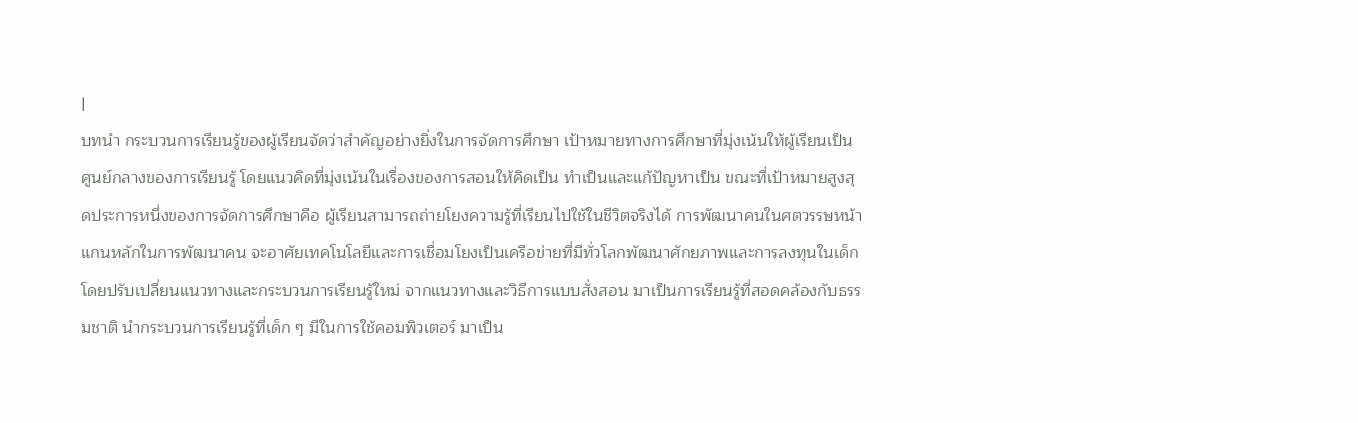|
บทนำ กระบวนการเรียนรู้ของผู้เรียนจัดว่าสำคัญอย่างยิ่งในการจัดการศึกษา เป้าหมายทางการศึกษาที่มุ่งเน้นให้ผู้เรียนเป็นศูนย์กลางของการเรียนรู้ โดยแนวคิดที่มุ่งเน้นในเรื่องของการสอนให้คิดเป็น ทำเป็นและแก้ปัญหาเป็น ขณะที่เป้าหมายสูงสุดประการหนึ่งของการจัดการศึกษาคือ ผู้เรียนสามารถถ่ายโยงความรู้ที่เรียนไปใช้ในชีวิตจริงได้ การพัฒนาคนในศตวรรษหน้าแกนหลักในการพัฒนาคน จะอาศัยเทคโนโลยีและการเชื่อมโยงเป็นเครือข่ายที่มีทั่วโลกพัฒนาศักยภาพและการลงทุนในเด็ก โดยปรับเปลี่ยนแนวทางและกระบวนการเรียนรู้ใหม่ จากแนวทางและวิธีการแบบสั่งสอน มาเป็นการเรียนรู้ที่สอดคล้องกับธรรมชาติ นำกระบวนการเรียนรู้ที่เด็ก ๆ มีในการใช้คอมพิวเตอร์ มาเป็น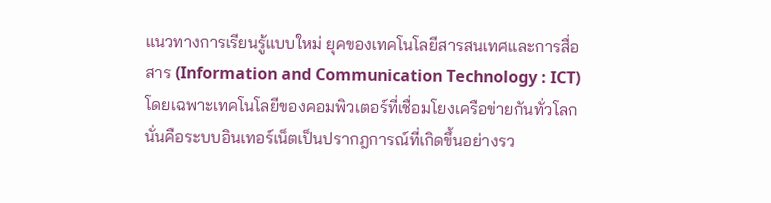แนวทางการเรียนรู้แบบใหม่ ยุคของเทคโนโลยีสารสนเทศและการสื่อสาร (Information and Communication Technology : ICT) โดยเฉพาะเทคโนโลยีของคอมพิวเตอร์ที่เชื่อมโยงเครือข่ายกันทั่วโลก นั่นคือระบบอินเทอร์เน็ตเป็นปรากฎการณ์ที่เกิดขึ้นอย่างรว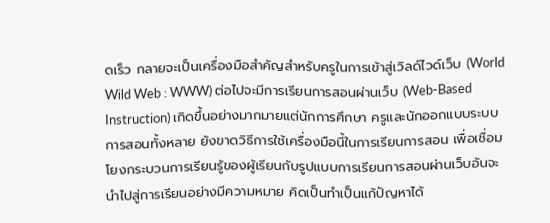ดเร็ว กลายจะเป็นเครื่องมือสำคัญสำหรับครูในการเข้าสู่เวิลด์ไวด์เว็บ (World Wild Web : WWW) ต่อไปจะมีการเรียนการสอนผ่านเว็บ (Web-Based Instruction) เกิดขึ้นอย่างมากมายแต่นักการศึกษา ครูและนักออกแบบระบบการสอนทั้งหลาย ยังขาดวิธีการใช้เครื่องมือนี้ในการเรียนการสอน เพื่อเชื่อมโยงกระบวนการเรียนรู้ของผู้เรียนกับรูปแบบการเรียนการสอนผ่านเว็บอันจะนำไปสู่การเรียนอย่างมีความหมาย คิดเป็นทำเป็นแก้ปัญหาได้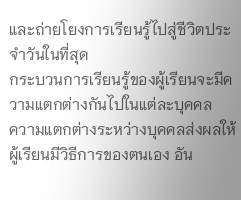และถ่ายโยงการเรียนรู้ไปสู่ชีวิตประจำวันในที่สุด
กระบวนการเรียนรู้ของผู้เรียนจะมีความแตกต่างกันไปในแต่ละบุคคล
ความแตกต่างระหว่างบุคคลส่งผลให้ผู้เรียนมีวิธีการของตนเอง อัน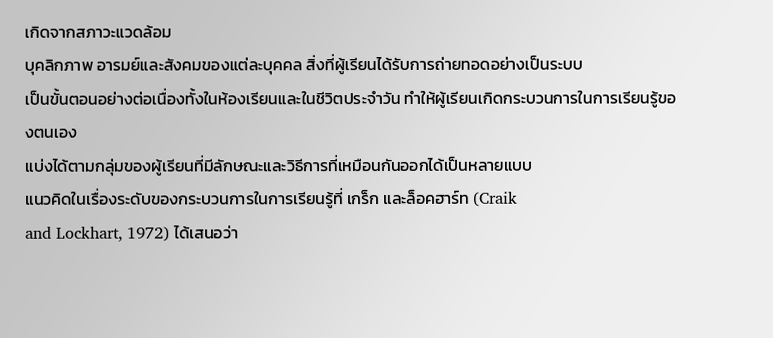เกิดจากสภาวะแวดล้อม
บุคลิกภาพ อารมย์และสังคมของแต่ละบุคคล สิ่งที่ผู้เรียนได้รับการถ่ายทอดอย่างเป็นระบบ
เป็นขั้นตอนอย่างต่อเนื่องทั้งในห้องเรียนและในชีวิตประจำวัน ทำให้ผู้เรียนเกิดกระบวนการในการเรียนรู้ของตนเอง
แบ่งได้ตามกลุ่มของผู้เรียนที่มีลักษณะและวิธีการที่เหมือนกันออกได้เป็นหลายแบบ
แนวคิดในเรื่องระดับของกระบวนการในการเรียนรู้ที่ เกร็ก และล็อคฮาร์ท (Craik
and Lockhart, 1972) ได้เสนอว่า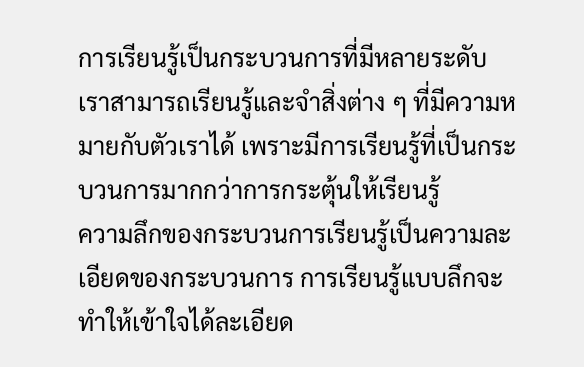การเรียนรู้เป็นกระบวนการที่มีหลายระดับ
เราสามารถเรียนรู้และจำสิ่งต่าง ๆ ที่มีความหมายกับตัวเราได้ เพราะมีการเรียนรู้ที่เป็นกระบวนการมากกว่าการกระตุ้นให้เรียนรู้
ความลึกของกระบวนการเรียนรู้เป็นความละเอียดของกระบวนการ การเรียนรู้แบบลึกจะทำให้เข้าใจได้ละเอียด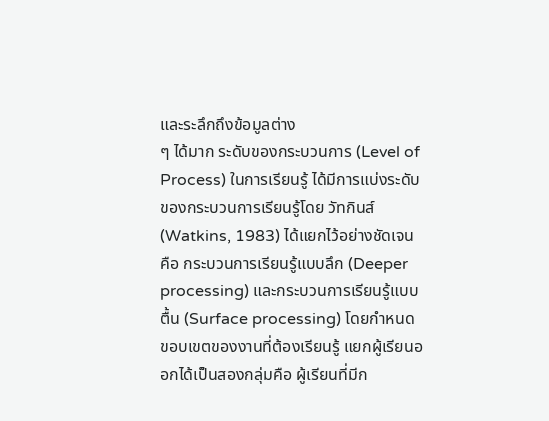และระลึกถึงข้อมูลต่าง
ๆ ได้มาก ระดับของกระบวนการ (Level of Process) ในการเรียนรู้ ได้มีการแบ่งระดับของกระบวนการเรียนรู้โดย วัทกินส์ (Watkins, 1983) ได้แยกไว้อย่างชัดเจน คือ กระบวนการเรียนรู้แบบลึก (Deeper processing) และกระบวนการเรียนรู้แบบตื้น (Surface processing) โดยกำหนดขอบเขตของงานที่ต้องเรียนรู้ แยกผู้เรียนออกได้เป็นสองกลุ่มคือ ผู้เรียนที่มีก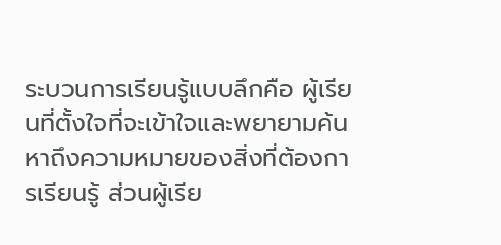ระบวนการเรียนรู้แบบลึกคือ ผู้เรียนที่ตั้งใจที่จะเข้าใจและพยายามค้นหาถึงความหมายของสิ่งที่ต้องการเรียนรู้ ส่วนผู้เรีย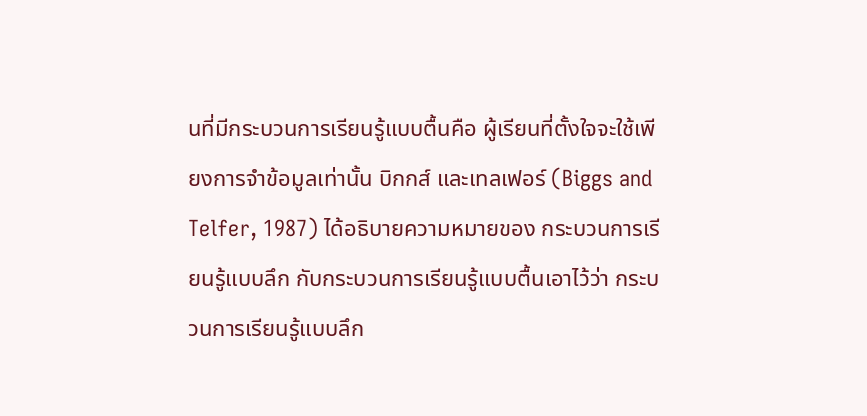นที่มีกระบวนการเรียนรู้แบบตื้นคือ ผู้เรียนที่ตั้งใจจะใช้เพียงการจำข้อมูลเท่านั้น บิกกส์ และเทลเฟอร์ (Biggs and Telfer, 1987) ได้อธิบายความหมายของ กระบวนการเรียนรู้แบบลึก กับกระบวนการเรียนรู้แบบตื้นเอาไว้ว่า กระบวนการเรียนรู้แบบลึก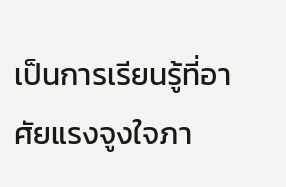เป็นการเรียนรู้ที่อาศัยแรงจูงใจภา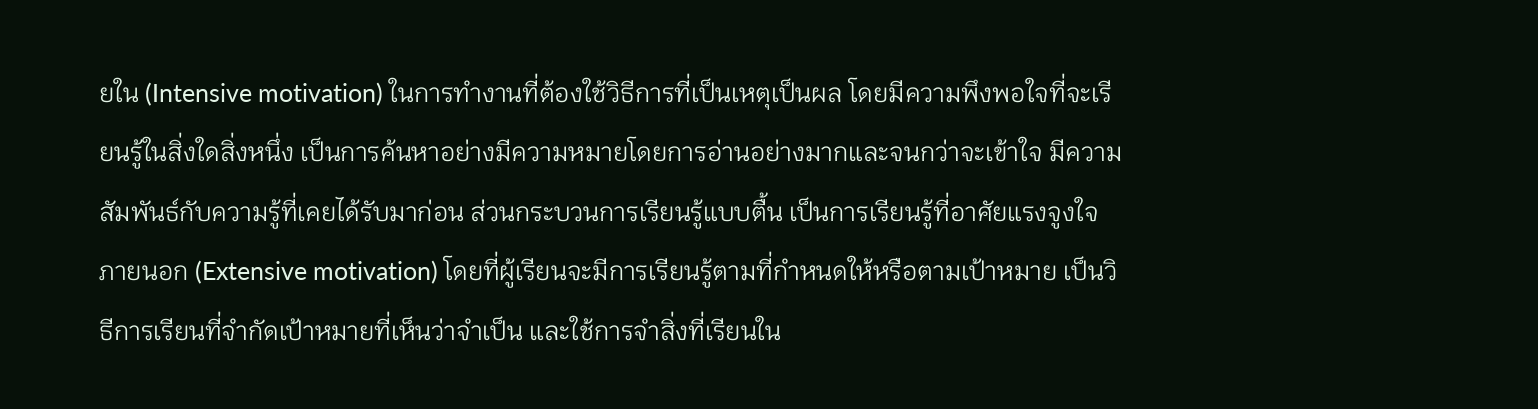ยใน (Intensive motivation) ในการทำงานที่ต้องใช้วิธีการที่เป็นเหตุเป็นผล โดยมีความพึงพอใจที่จะเรียนรู้ในสิ่งใดสิ่งหนึ่ง เป็นการค้นหาอย่างมีความหมายโดยการอ่านอย่างมากและจนกว่าจะเข้าใจ มีความสัมพันธ์กับความรู้ที่เคยได้รับมาก่อน ส่วนกระบวนการเรียนรู้แบบตื้น เป็นการเรียนรู้ที่อาศัยแรงจูงใจภายนอก (Extensive motivation) โดยที่ผู้เรียนจะมีการเรียนรู้ตามที่กำหนดให้หรือตามเป้าหมาย เป็นวิธีการเรียนที่จำกัดเป้าหมายที่เห็นว่าจำเป็น และใช้การจำสิ่งที่เรียนใน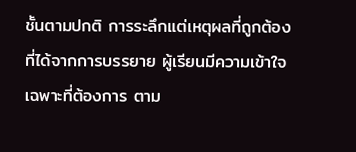ชั้นตามปกติ การระลึกแต่เหตุผลที่ถูกต้องที่ได้จากการบรรยาย ผู้เรียนมีความเข้าใจเฉพาะที่ต้องการ ตาม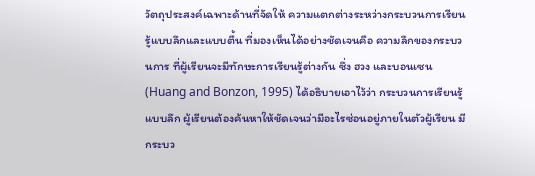วัตถุประสงค์เฉพาะด้านที่จัดให้ ความแตกต่างระหว่างกระบวนการเรียนรู้แบบลึกและแบบตื้น ที่มองเห็นได้อย่างชัดเจนคือ ความลึกของกระบวนการ ที่ผู้เรียนจะมีทักษะการเรียนรู้ต่างกัน ซึ่ง ฮวง และบอนเซน (Huang and Bonzon, 1995) ได้อธิบายเอาไว้ว่า กระบวนการเรียนรู้แบบลึก ผู้เรียนต้องค้นหาให้ชัดเจนว่ามีอะไรซ่อนอยู่ภายในตัวผู้เรียน มีกระบว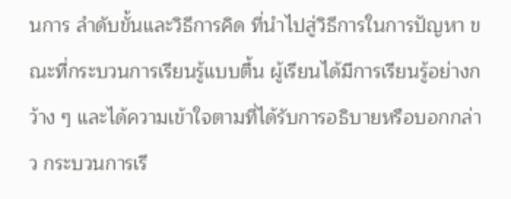นการ ลำดับขั้นและวิธีการคิด ที่นำไปสู่วิธีการในการปัญหา ขณะที่กระบวนการเรียนรู้แบบตื้น ผู้เรียนได้มีการเรียนรู้อย่างกว้าง ๆ และได้ความเข้าใจตามที่ได้รับการอธิบายหรือบอกกล่าว กระบวนการเรี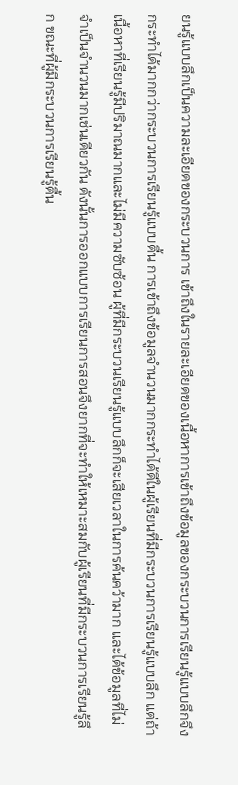ยนรู้แบบลึกเป็นความละเอียดของกระบวนการ เข้าถึงในรายละเอียดของเนื้อหาการเข้าถึงข้อมูลของกระบวนการเรียนรู้แบบลึกจึงกระทำได้มากกว่ากระบวนการเรียนรู้แบบตื้น การเข้าถึงข้อมูลจำนวนมากกระทำได้ดีในผู้เรียนที่มีกระบวนการเรียนรู้แบบลึก แต่ถ้าเนื้อหาที่เรียนรู้มีปริมาณมากและไม่มีความซับซ้อน ผู้ที่มีกระบวนเรียนรู้แบบลึกก็จะเสียเวลาในการค้นคว้ามาก และได้ข้อมูลที่ไม่จำเป็นจำนวนมากเช่นเดียวกัน ดังนั้นการออกแบบการเรียนการสอนจึงยากที่จะทำให้เหมาะสมกับผู้เรียนที่มีกระบวนการเรียนรู้ลึก ขณะที่ผู้มีกระบวนการเรียนรู้ตื้น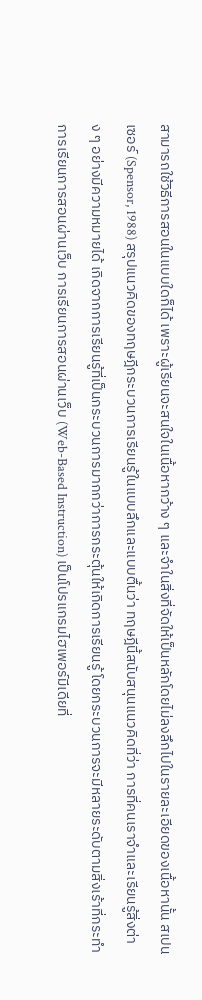สามารถใช้วิธีการสอนในแบบใดก็ได้ เพราะผู้เรียนจะสนใจในเนื้อหากว้าง ๆ และจำในสิ่งที่จัดให้เป็นหลักโดยไม่ลงลึกไปในรายละเอียดของเนื้อหานั้น สเปนเซอร์ (Spensor, 1988) สรุปแนวคิดของทฤษฎีกระบวนการเรียนรู้ในแบบลึกและแบบตื้นว่า ทฤษฎีนี้สนับสนุนแนวคิดที่ว่า การที่คนเราจำและเรียนรู้สิ่งต่าง ๆ อย่างมีความหมายได้ เกิดจากการเรียนรู้ที่เป็นกระบวนการมากกว่าการกระตุ้นให้เกิดการเรียนรู้ โดยกระบวนการจะมีหลายระดับตามสิ่งเร้าที่กระทำ การเรียนการสอนผ่านเว็บ การเรียนการสอนผ่านเว็บ (Web-Based Instruction) เป็นโปรแกรมไฮเพอร์มีเดียที่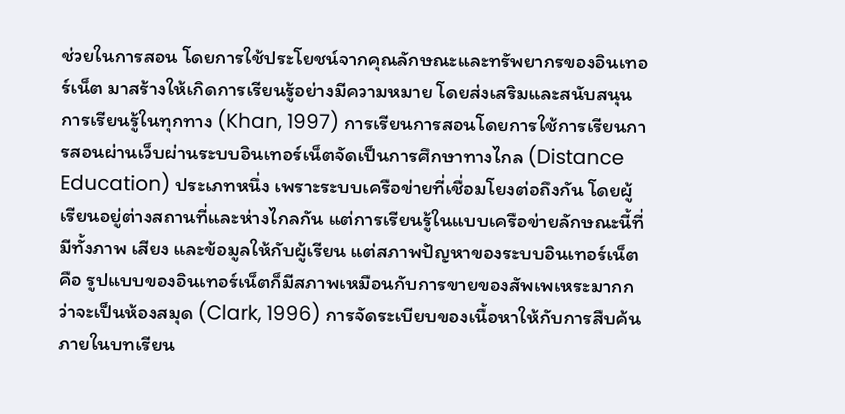ช่วยในการสอน โดยการใช้ประโยชน์จากคุณลักษณะและทรัพยากรของอินเทอร์เน็ต มาสร้างให้เกิดการเรียนรู้อย่างมีความหมาย โดยส่งเสริมและสนับสนุนการเรียนรู้ในทุกทาง (Khan, 1997) การเรียนการสอนโดยการใช้การเรียนการสอนผ่านเว็บผ่านระบบอินเทอร์เน็ตจัดเป็นการศึกษาทางไกล (Distance Education) ประเภทหนึ่ง เพราะระบบเครือข่ายที่เชื่อมโยงต่อถึงกัน โดยผู้เรียนอยู่ต่างสถานที่และห่างไกลกัน แต่การเรียนรู้ในแบบเครือข่ายลักษณะนี้ที่มีทั้งภาพ เสียง และข้อมูลให้กับผู้เรียน แต่สภาพปัญหาของระบบอินเทอร์เน็ตคือ รูปแบบของอินเทอร์เน็ตก็มีสภาพเหมือนกับการขายของสัพเพเหระมากกว่าจะเป็นห้องสมุด (Clark, 1996) การจัดระเบียบของเนื้อหาให้กับการสืบค้นภายในบทเรียน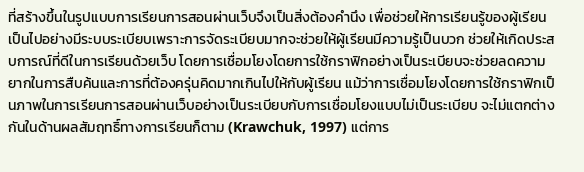ที่สร้างขึ้นในรูปแบบการเรียนการสอนผ่านเว็บจึงเป็นสิ่งต้องคำนึง เพื่อช่วยให้การเรียนรู้ของผู้เรียนเป็นไปอย่างมีระบบระเบียบเพราะการจัดระเบียบมากจะช่วยให้ผู้เรียนมีความรู้เป็นบวก ช่วยให้เกิดประสบการณ์ที่ดีในการเรียนด้วยเว็บ โดยการเชื่อมโยงโดยการใช้กราฟิกอย่างเป็นระเบียบจะช่วยลดความยากในการสืบค้นและการที่ต้องครุ่นคิดมากเกินไปให้กับผู้เรียน แม้ว่าการเชื่อมโยงโดยการใช้กราฟิกเป็นภาพในการเรียนการสอนผ่านเว็บอย่างเป็นระเบียบกับการเชื่อมโยงแบบไม่เป็นระเบียบ จะไม่แตกต่างกันในด้านผลสัมฤทธิ์ทางการเรียนก็ตาม (Krawchuk, 1997) แต่การ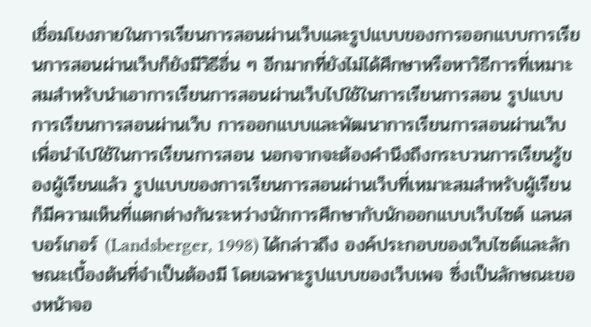เชื่อมโยงภายในการเรียนการสอนผ่านเว็บและรูปแบบของการออกแบบการเรียนการสอนผ่านเว็บก็ยังมีวิธีอื่น ๆ อีกมากที่ยังไม่ได้ศึกษาหรือหาวิธีการที่เหมาะสมสำหรับนำเอาการเรียนการสอนผ่านเว็บไปใช้ในการเรียนการสอน รูปแบบการเรียนการสอนผ่านเว็บ การออกแบบและพัฒนาการเรียนการสอนผ่านเว็บเพื่อนำไปใช้ในการเรียนการสอน นอกจากจะต้องคำนึงถึงกระบวนการเรียนรู้ของผู้เรียนแล้ว รูปแบบของการเรียนการสอนผ่านเว็บที่เหมาะสมสำหรับผู้เรียนก็มีความเห็นที่แตกต่างกันระหว่างนักการศึกษากับนักออกแบบเว็บไซต์ แลนสบอร์เกอร์ (Landsberger, 1998) ได้กล่าวถึง องค์ประกอบของเว็บไซต์และลักษณะเบื้องต้นที่จำเป็นต้องมี โดยเฉพาะรูปแบบของเว็บเพจ ซึ่งเป็นลักษณะของหน้าจอ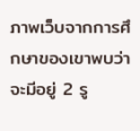ภาพเว็บจากการศึกษาของเขาพบว่า จะมีอยู่ 2 รู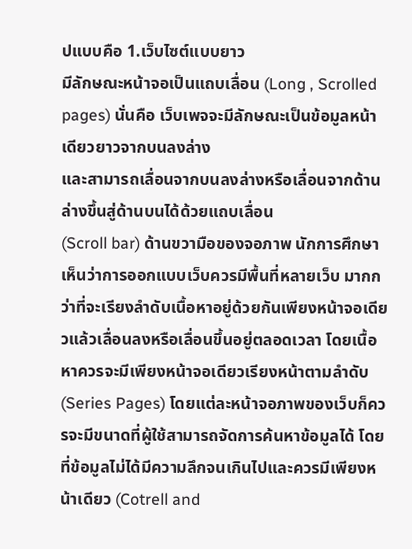ปแบบคือ 1.เว็บไซต์แบบยาว
มีลักษณะหน้าจอเป็นแถบเลื่อน (Long , Scrolled pages) นั่นคือ เว็บเพจจะมีลักษณะเป็นข้อมูลหน้าเดียวยาวจากบนลงล่าง
และสามารถเลื่อนจากบนลงล่างหรือเลื่อนจากด้านล่างขึ้นสู่ด้านบนได้ด้วยแถบเลื่อน
(Scroll bar) ด้านขวามือของจอภาพ นักการศึกษาเห็นว่าการออกแบบเว็บควรมีพื้นที่หลายเว็บ มากกว่าที่จะเรียงลำดับเนื้อหาอยู่ด้วยกันเพียงหน้าจอเดียวแล้วเลื่อนลงหรือเลื่อนขึ้นอยู่ตลอดเวลา โดยเนื้อหาควรจะมีเพียงหน้าจอเดียวเรียงหน้าตามลำดับ (Series Pages) โดยแต่ละหน้าจอภาพของเว็บก็ควรจะมีขนาดที่ผู้ใช้สามารถจัดการค้นหาข้อมูลได้ โดยที่ข้อมูลไม่ได้มีความลึกจนเกินไปและควรมีเพียงหน้าเดียว (Cotrell and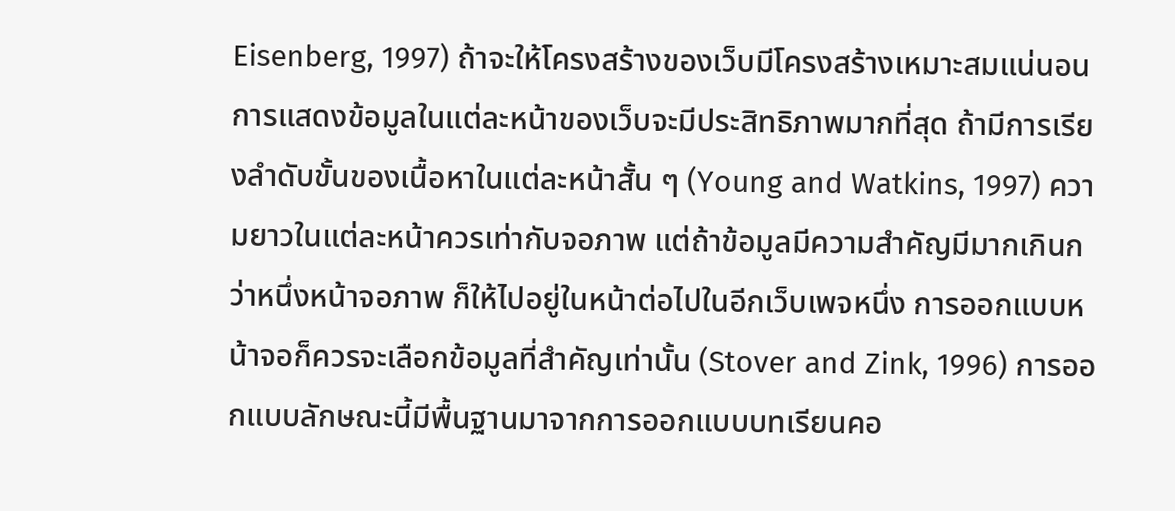Eisenberg, 1997) ถ้าจะให้โครงสร้างของเว็บมีโครงสร้างเหมาะสมแน่นอน การแสดงข้อมูลในแต่ละหน้าของเว็บจะมีประสิทธิภาพมากที่สุด ถ้ามีการเรียงลำดับขั้นของเนื้อหาในแต่ละหน้าสั้น ๆ (Young and Watkins, 1997) ความยาวในแต่ละหน้าควรเท่ากับจอภาพ แต่ถ้าข้อมูลมีความสำคัญมีมากเกินกว่าหนึ่งหน้าจอภาพ ก็ให้ไปอยู่ในหน้าต่อไปในอีกเว็บเพจหนึ่ง การออกแบบหน้าจอก็ควรจะเลือกข้อมูลที่สำคัญเท่านั้น (Stover and Zink, 1996) การออกแบบลักษณะนี้มีพื้นฐานมาจากการออกแบบบทเรียนคอ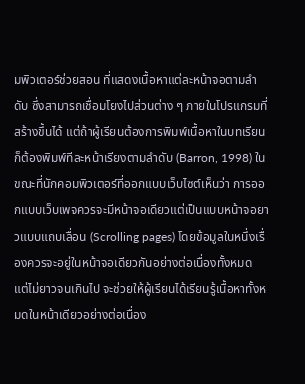มพิวเตอร์ช่วยสอน ที่แสดงเนื้อหาแต่ละหน้าจอตามลำดับ ซึ่งสามารถเชื่อมโยงไปส่วนต่าง ๆ ภายในโปรแกรมที่สร้างขึ้นได้ แต่ถ้าผู้เรียนต้องการพิมพ์เนื้อหาในบทเรียนก็ต้องพิมพ์ทีละหน้าเรียงตามลำดับ (Barron, 1998) ในขณะที่นักคอมพิวเตอร์ที่ออกแบบเว็บไซต์เห็นว่า การออกแบบเว็บเพจควรจะมีหน้าจอเดียวแต่เป็นแบบหน้าจอยาวแบบแถบเลื่อน (Scrolling pages) โดยข้อมูลในหนึ่งเรื่องควรจะอยู่ในหน้าจอเดียวกันอย่างต่อเนื่องทั้งหมด แต่ไม่ยาวจนเกินไป จะช่วยให้ผู้เรียนได้เรียนรู้เนื้อหาทั้งหมดในหน้าเดียวอย่างต่อเนื่อง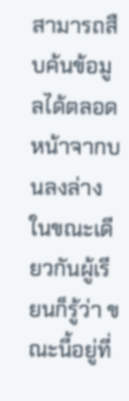สามารถสืบค้นข้อมูลได้ตลอดหน้าจากบนลงล่าง ในขณะเดียวกันผู้เรียนก็รู้ว่า ขณะนี้อยู่ที่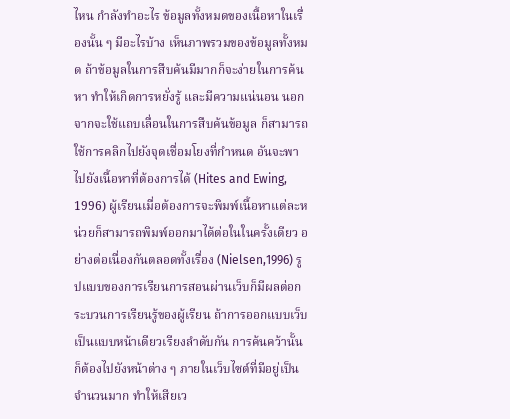ไหน กำลังทำอะไร ข้อมูลทั้งหมดของเนื้อหาในเรื่องนั้น ๆ มีอะไรบ้าง เห็นภาพรวมของข้อมูลทั้งหมด ถ้าข้อมูลในการสืบค้นมีมากก็จะง่ายในการค้นหา ทำให้เกิดการหยั่งรู้ และมีความแน่นอน นอกจากจะใช้แถบเลื่อนในการสืบค้นข้อมูล ก็สามารถใช้การคลิกไปยังจุดเชื่อมโยงที่กำหนด อันจะพาไปยังเนื้อหาที่ต้องการได้ (Hites and Ewing, 1996) ผู้เรียนเมื่อต้องการจะพิมพ์เนื้อหาแต่ละหน่วยก็สามารถพิมพ์ออกมาได้ต่อในในครั้งเดียว อย่างต่อเนื่องกันตลอดทั้งเรื่อง (Nielsen,1996) รูปแบบของการเรียนการสอนผ่านเว็บก็มีผลต่อกระบวนการเรียนรู้ของผู้เรียน ถ้าการออกแบบเว็บเป็นแบบหน้าเดียวเรียงลำดับกัน การค้นคว้านั้นก็ต้องไปยังหน้าต่าง ๆ ภายในเว็บไซต์ที่มีอยู่เป็นจำนวนมาก ทำให้เสียเว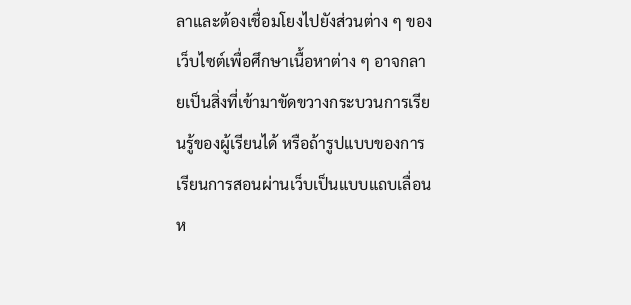ลาและต้องเชื่อมโยงไปยังส่วนต่าง ๆ ของเว็บไซต์เพื่อศึกษาเนื้อหาต่าง ๆ อาจกลายเป็นสิ่งที่เข้ามาขัดขวางกระบวนการเรียนรู้ของผู้เรียนได้ หรือถ้ารูปแบบของการเรียนการสอนผ่านเว็บเป็นแบบแถบเลื่อนห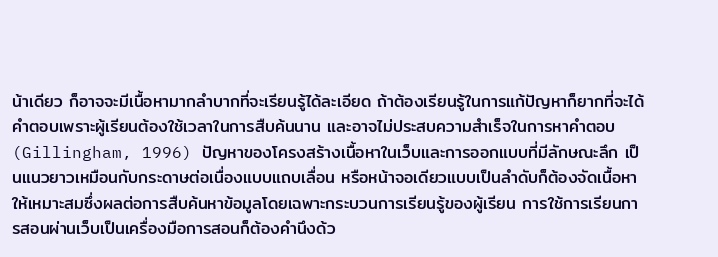น้าเดียว ก็อาจจะมีเนื้อหามากลำบากที่จะเรียนรู้ได้ละเอียด ถ้าต้องเรียนรู้ในการแก้ปัญหาก็ยากที่จะได้คำตอบเพราะผู้เรียนต้องใช้เวลาในการสืบค้นนาน และอาจไม่ประสบความสำเร็จในการหาคำตอบ (Gillingham, 1996) ปัญหาของโครงสร้างเนื้อหาในเว็บและการออกแบบที่มีลักษณะลึก เป็นแนวยาวเหมือนกับกระดาษต่อเนื่องแบบแถบเลื่อน หรือหน้าจอเดียวแบบเป็นลำดับก็ต้องจัดเนื้อหาให้เหมาะสมซึ่งผลต่อการสืบค้นหาข้อมูลโดยเฉพาะกระบวนการเรียนรู้ของผู้เรียน การใช้การเรียนการสอนผ่านเว็บเป็นเครื่องมือการสอนก็ต้องคำนึงด้ว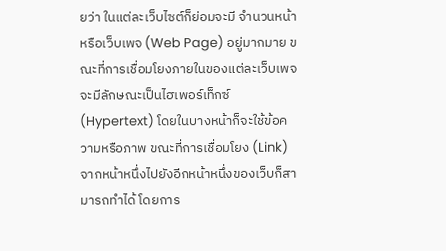ยว่า ในแต่ละเว็บไซต์ก็ย่อมจะมี จำนวนหน้าหรือเว็บเพจ (Web Page) อยู่มากมาย ขณะที่การเชื่อมโยงภายในของแต่ละเว็บเพจจะมีลักษณะเป็นไฮเพอร์เท็กซ์ (Hypertext) โดยในบางหน้าก็จะใช้ข้อความหรือภาพ ขณะที่การเชื่อมโยง (Link)จากหน้าหนึ่งไปยังอีกหน้าหนึ่งของเว็บก็สามารถทำได้ โดยการ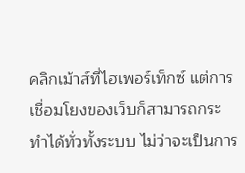คลิกเม้าส์ที่ไฮเพอร์เท็กซ์ แต่การเชื่อมโยงของเว็บก็สามารถกระทำได้ทั่วทั้งระบบ ไม่ว่าจะเป็นการ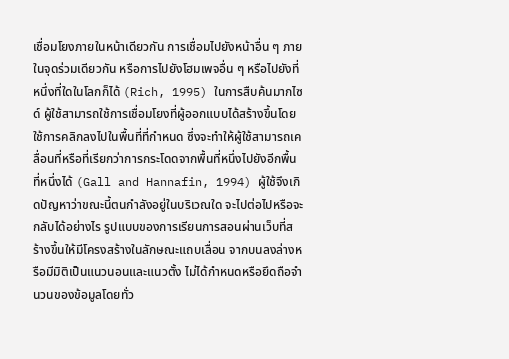เชื่อมโยงภายในหน้าเดียวกัน การเชื่อมไปยังหน้าอื่น ๆ ภายในจุดร่วมเดียวกัน หรือการไปยังโฮมเพจอื่น ๆ หรือไปยังที่หนึ่งที่ใดในโลกก็ได้ (Rich, 1995) ในการสืบค้นมากไซด์ ผู้ใช้สามารถใช้การเชื่อมโยงที่ผู้ออกแบบได้สร้างขึ้นโดยใช้การคลิกลงไปในพื้นที่ที่กำหนด ซึ่งจะทำให้ผู้ใช้สามารถเคลื่อนที่หรือที่เรียกว่าการกระโดดจากพื้นที่หนึ่งไปยังอีกพื้นที่หนึ่งได้ (Gall and Hannafin, 1994) ผู้ใช้จึงเกิดปัญหาว่าขณะนี้ตนกำลังอยู่ในบริเวณใด จะไปต่อไปหรือจะกลับได้อย่างไร รูปแบบของการเรียนการสอนผ่านเว็บที่สร้างขึ้นให้มีโครงสร้างในลักษณะแถบเลื่อน จากบนลงล่างหรือมีมิติเป็นแนวนอนและแนวตั้ง ไม่ได้กำหนดหรือยึดถือจำนวนของข้อมูลโดยทั่ว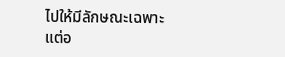ไปให้มีลักษณะเฉพาะแต่อ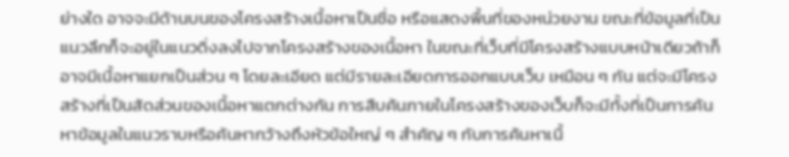ย่างใด อาจจะมีด้านบนของโครงสร้างเนื้อหาเป็นชื่อ หรือแสดงพื้นที่ของหน่วยงาน ขณะที่ข้อมูลที่เป็นแนวลึกก็จะอยู่ในแนวดิ่งลงไปจากโครงสร้างของเนื้อหา ในขณะที่เว็บที่มีโครงสร้างแบบหน้าเดียวถ้าก็อาจมีเนื้อหาแยกเป็นส่วน ๆ โดยละเอียด แต่มีรายละเอียดการออกแบบเว็บ เหมือน ๆ กัน แต่จะมีโครงสร้างที่เป็นสัดส่วนของเนื้อหาแตกต่างกัน การสืบค้นภายในโครงสร้างของเว็บก็จะมีทั้งที่เป็นการค้นหาข้อมูลในแนวราบหรือค้นหากว้างถึงหัวข้อใหญ่ ๆ สำคัญ ๆ กับการค้นหาเนื้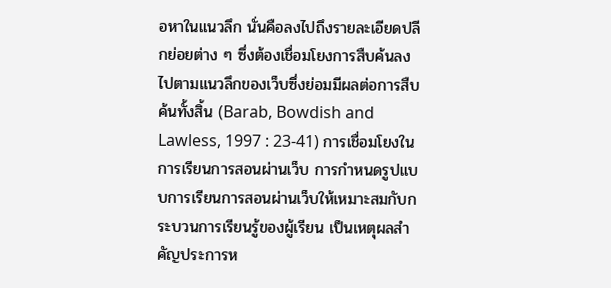อหาในแนวลึก นั่นคือลงไปถึงรายละเอียดปลีกย่อยต่าง ๆ ซึ่งต้องเชื่อมโยงการสืบค้นลงไปตามแนวลึกของเว็บซึ่งย่อมมีผลต่อการสืบค้นทั้งสิ้น (Barab, Bowdish and Lawless, 1997 : 23-41) การเชื่อมโยงในการเรียนการสอนผ่านเว็บ การกำหนดรูปแบบการเรียนการสอนผ่านเว็บให้เหมาะสมกับกระบวนการเรียนรู้ของผู้เรียน เป็นเหตุผลสำคัญประการห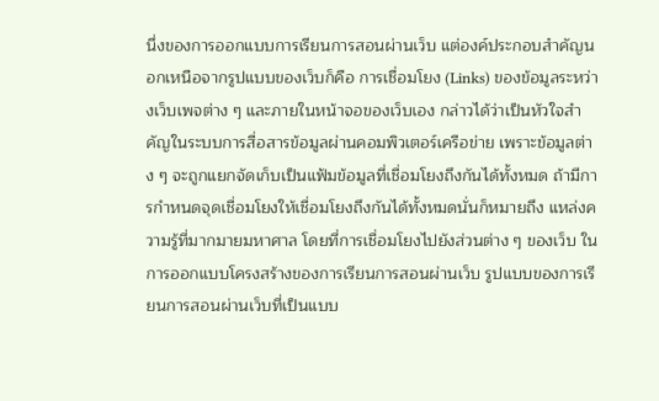นึ่งของการออกแบบการเรียนการสอนผ่านเว็บ แต่องค์ประกอบสำคัญนอกเหนือจากรูปแบบของเว็บก็คือ การเชื่อมโยง (Links) ของข้อมูลระหว่างเว็บเพจต่าง ๆ และภายในหน้าจอของเว็บเอง กล่าวได้ว่าเป็นหัวใจสำคัญในระบบการสื่อสารข้อมูลผ่านคอมพิวเตอร์เครือข่าย เพราะข้อมูลต่าง ๆ จะถูกแยกจัดเก็บเป็นแฟ้มข้อมูลที่เชื่อมโยงถึงกันได้ทั้งหมด ถ้ามีการกำหนดจุดเชื่อมโยงให้เชื่อมโยงถึงกันได้ทั้งหมดนั่นก็หมายถึง แหล่งความรู้ที่มากมายมหาศาล โดยที่การเชื่อมโยงไปยังส่วนต่าง ๆ ของเว็บ ในการออกแบบโครงสร้างของการเรียนการสอนผ่านเว็บ รูปแบบของการเรียนการสอนผ่านเว็บที่เป็นแบบ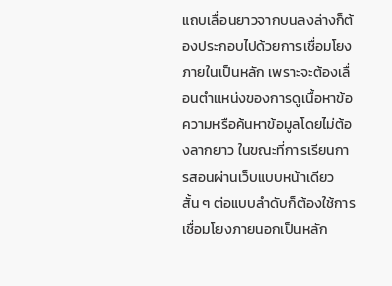แถบเลื่อนยาวจากบนลงล่างก็ต้องประกอบไปด้วยการเชื่อมโยงภายในเป็นหลัก เพราะจะต้องเลื่อนตำแหน่งของการดูเนื้อหาข้อความหรือค้นหาข้อมูลโดยไม่ต้องลากยาว ในขณะที่การเรียนการสอนผ่านเว็บแบบหน้าเดียวสั้น ๆ ต่อแบบลำดับก็ต้องใช้การเชื่อมโยงภายนอกเป็นหลัก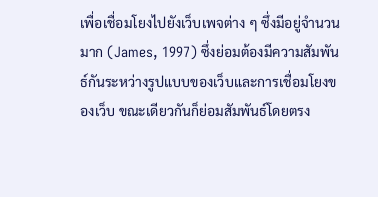เพื่อเชื่อมโยงไปยังเว็บเพจต่าง ๆ ซึ่งมีอยู่จำนวนมาก (James, 1997) ซึ่งย่อมต้องมีความสัมพันธ์กันระหว่างรูปแบบของเว็บและการเชื่อมโยงของเว็บ ขณะเดียวกันก็ย่อมสัมพันธ์โดยตรง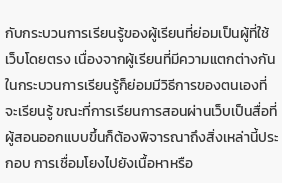กับกระบวนการเรียนรู้ของผู้เรียนที่ย่อมเป็นผู้ที่ใช้เว็บโดยตรง เนื่องจากผู้เรียนที่มีความแตกต่างกันในกระบวนการเรียนรู้ก็ย่อมมีวิธีการของตนเองที่จะเรียนรู้ ขณะที่การเรียนการสอนผ่านเว็บเป็นสื่อที่ผู้สอนออกแบบขึ้นก็ต้องพิจารณาถึงสิ่งเหล่านี้ประกอบ การเชื่อมโยงไปยังเนื้อหาหรือ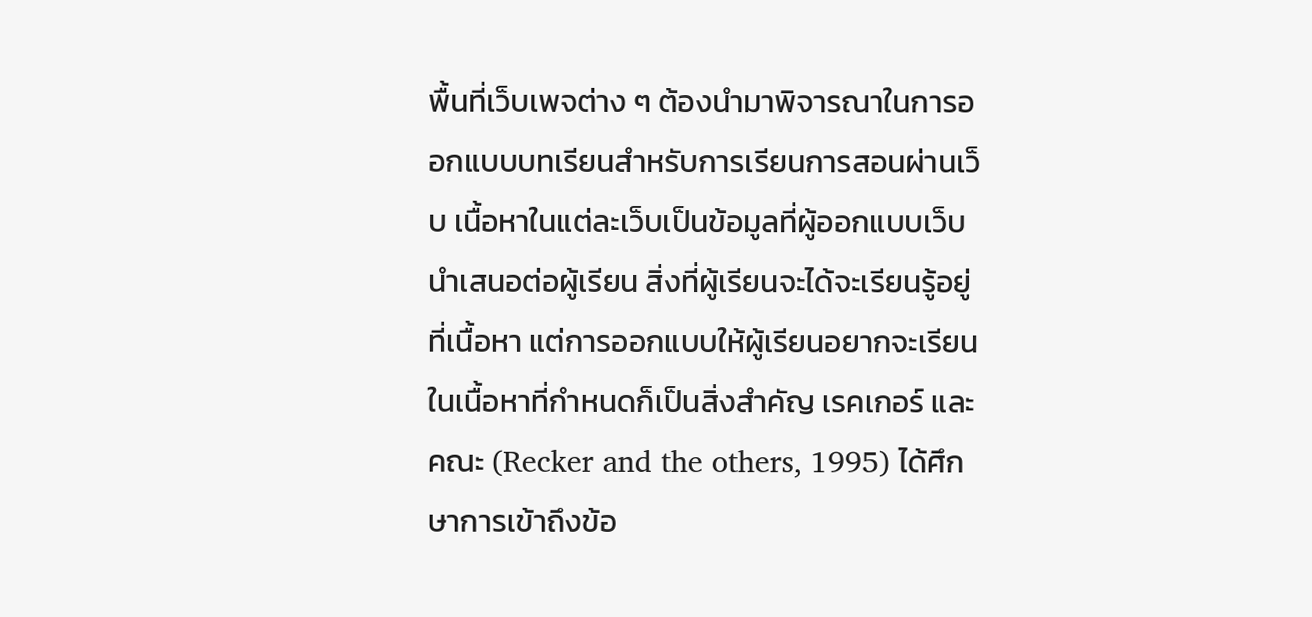พื้นที่เว็บเพจต่าง ๆ ต้องนำมาพิจารณาในการออกแบบบทเรียนสำหรับการเรียนการสอนผ่านเว็บ เนื้อหาในแต่ละเว็บเป็นข้อมูลที่ผู้ออกแบบเว็บนำเสนอต่อผู้เรียน สิ่งที่ผู้เรียนจะได้จะเรียนรู้อยู่ที่เนื้อหา แต่การออกแบบให้ผู้เรียนอยากจะเรียนในเนื้อหาที่กำหนดก็เป็นสิ่งสำคัญ เรคเกอร์ และคณะ (Recker and the others, 1995) ได้ศึกษาการเข้าถึงข้อ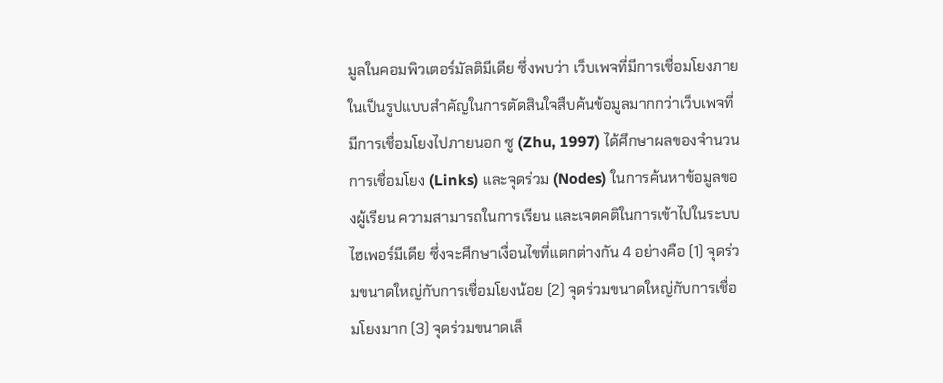มูลในคอมพิวเตอร์มัลติมีเดีย ซึ่งพบว่า เว็บเพจที่มีการเชื่อมโยงภายในเป็นรูปแบบสำคัญในการตัดสินใจสืบค้นข้อมูลมากกว่าเว็บเพจที่มีการเชื่อมโยงไปภายนอก ซู (Zhu, 1997) ได้ศึกษาผลของจำนวนการเชื่อมโยง (Links) และจุดร่วม (Nodes) ในการค้นหาข้อมูลของผู้เรียน ความสามารถในการเรียน และเจตคติในการเข้าไปในระบบไฮเพอร์มีเดีย ซึ่งจะศึกษาเงื่อนไขที่แตกต่างกัน 4 อย่างคือ (1) จุดร่วมขนาดใหญ่กับการเชื่อมโยงน้อย (2) จุดร่วมขนาดใหญ่กับการเชื่อมโยงมาก (3) จุดร่วมขนาดเล็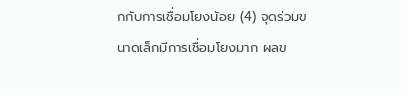กกับการเชื่อมโยงน้อย (4) จุดร่วมขนาดเล็กมีการเชื่อมโยงมาก ผลข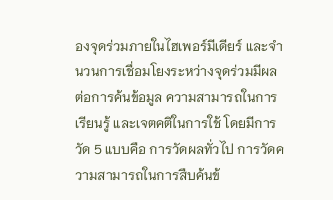องจุดร่วมภายในไฮเพอร์มีเดียร์ และจำนวนการเชื่อมโยงระหว่างจุดร่วมมีผลต่อการค้นข้อมูล ความสามารถในการเรียนรู้ และเจตคติในการใช้ โดยมีการวัด 5 แบบคือ การวัดผลทั่วไป การวัดความสามารถในการสืบค้นข้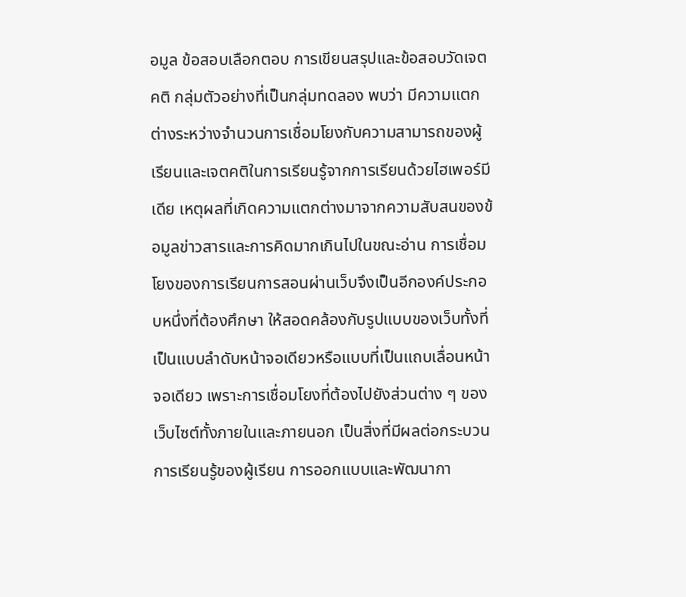อมูล ข้อสอบเลือกตอบ การเขียนสรุปและข้อสอบวัดเจตคติ กลุ่มตัวอย่างที่เป็นกลุ่มทดลอง พบว่า มีความแตกต่างระหว่างจำนวนการเชื่อมโยงกับความสามารถของผู้เรียนและเจตคติในการเรียนรู้จากการเรียนด้วยไฮเพอร์มีเดีย เหตุผลที่เกิดความแตกต่างมาจากความสับสนของข้อมูลข่าวสารและการคิดมากเกินไปในขณะอ่าน การเชื่อมโยงของการเรียนการสอนผ่านเว็บจึงเป็นอีกองค์ประกอบหนึ่งที่ต้องศึกษา ให้สอดคล้องกับรูปแบบของเว็บทั้งที่เป็นแบบลำดับหน้าจอเดียวหรือแบบที่เป็นแถบเลื่อนหน้าจอเดียว เพราะการเชื่อมโยงที่ต้องไปยังส่วนต่าง ๆ ของเว็บไซต์ทั้งภายในและภายนอก เป็นสิ่งที่มีผลต่อกระบวนการเรียนรู้ของผู้เรียน การออกแบบและพัฒนากา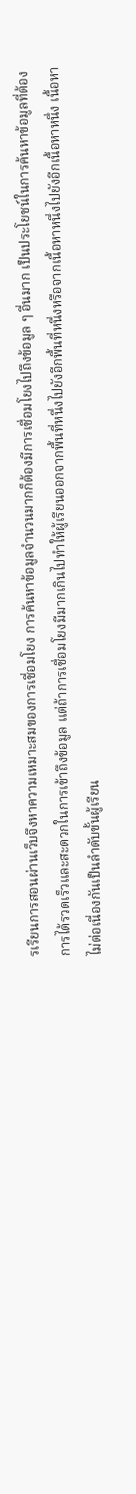รเรียนการสอนผ่านเว็บจึงหาความเหมาะสมของการเชื่อมโยง การค้นหาข้อมูลจำนวนมากก็ต้องมีการเชื่อมโยงไปถึงข้อมูล ๆ อื่นมาก เป็นประโยชน์ในการค้นหาข้อมูลที่ต้องการได้รวดเร็วและสะดวกในการเข้าถึงข้อมูล แต่ถ้าการเชื่อมโยงมีมากเกินไปทำให้ผู้เรียนออกจากพื้นที่หนึ่งไปยังอีกพื้นที่หนึ่งหรือจากเนื้อหาหนึ่งไปยังอีกเนื้อหาหนึ่ง เนื้อหาไม่ต่อเนื่องกันเป็นลำดับขั้นผู้เรียน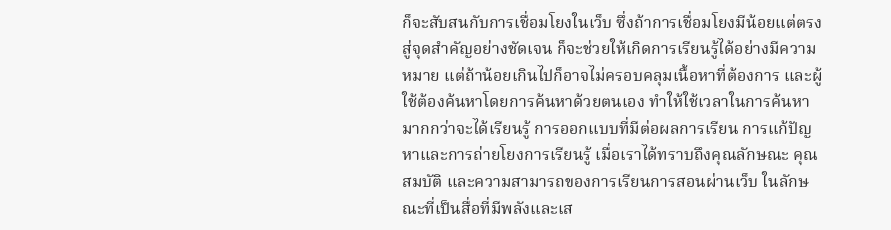ก็จะสับสนกับการเชื่อมโยงในเว็บ ซึ่งถ้าการเชื่อมโยงมีน้อยแต่ตรงสู่จุดสำคัญอย่างชัดเจน ก็จะช่วยให้เกิดการเรียนรู้ได้อย่างมีความหมาย แต่ถ้าน้อยเกินไปก็อาจไม่ครอบคลุมเนื้อหาที่ต้องการ และผู้ใช้ต้องค้นหาโดยการค้นหาด้วยตนเอง ทำให้ใช้เวลาในการค้นหามากกว่าจะได้เรียนรู้ การออกแบบที่มีต่อผลการเรียน การแก้ปัญหาและการถ่ายโยงการเรียนรู้ เมื่อเราได้ทราบถึงคุณลักษณะ คุณสมบัติ และความสามารถของการเรียนการสอนผ่านเว็บ ในลักษณะที่เป็นสื่อที่มีพลังและเส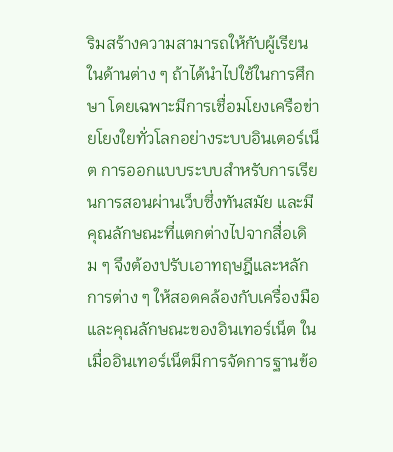ริมสร้างความสามารถให้กับผู้เรียนในด้านต่าง ๆ ถ้าได้นำไปใช้ในการศึกษา โดยเฉพาะมีการเชื่อมโยงเครือข่ายโยงใยทั่วโลกอย่างระบบอินเตอร์เน็ต การออกแบบระบบสำหรับการเรียนการสอนผ่านเว็บซึ่งทันสมัย และมีคุณลักษณะที่แตกต่างไปจากสื่อเดิม ๆ จึงต้องปรับเอาทฤษฎีและหลักการต่าง ๆ ให้สอดคล้องกับเครื่องมือและคุณลักษณะของอินเทอร์เน็ต ในเมื่ออินเทอร์เน็ตมีการจัดการฐานข้อ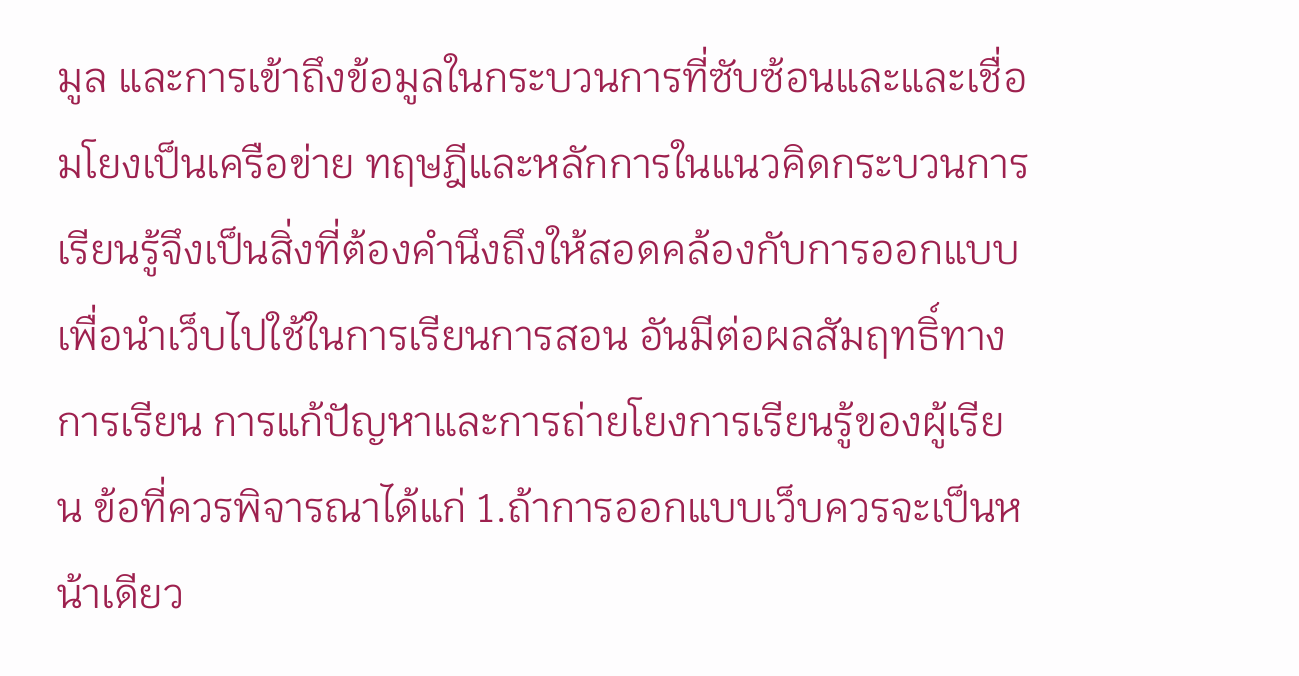มูล และการเข้าถึงข้อมูลในกระบวนการที่ซับซ้อนและและเชื่อมโยงเป็นเครือข่าย ทฤษฎีและหลักการในแนวคิดกระบวนการเรียนรู้จึงเป็นสิ่งที่ต้องคำนึงถึงให้สอดคล้องกับการออกแบบเพื่อนำเว็บไปใช้ในการเรียนการสอน อันมีต่อผลสัมฤทธิ์ทางการเรียน การแก้ปัญหาและการถ่ายโยงการเรียนรู้ของผู้เรียน ข้อที่ควรพิจารณาได้แก่ 1.ถ้าการออกแบบเว็บควรจะเป็นหน้าเดียว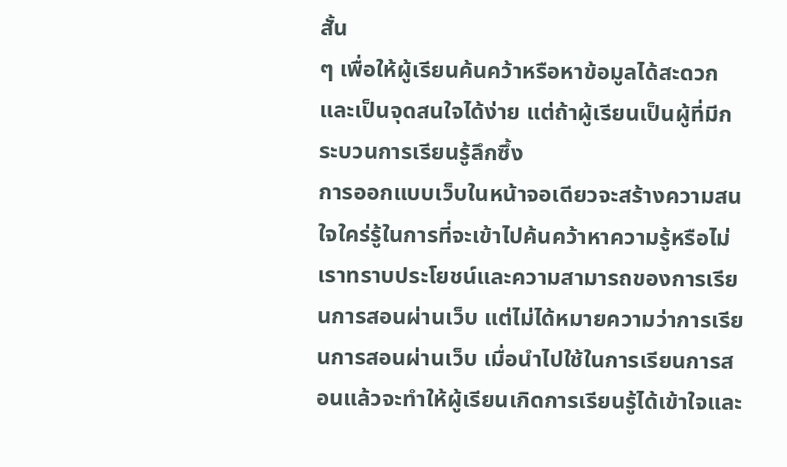สั้น
ๆ เพื่อให้ผู้เรียนค้นคว้าหรือหาข้อมูลได้สะดวกและเป็นจุดสนใจได้ง่าย แต่ถ้าผู้เรียนเป็นผู้ที่มีกระบวนการเรียนรู้ลึกซึ้ง
การออกแบบเว็บในหน้าจอเดียวจะสร้างความสนใจใคร่รู้ในการที่จะเข้าไปค้นคว้าหาความรู้หรือไม่ เราทราบประโยชน์และความสามารถของการเรียนการสอนผ่านเว็บ แต่ไม่ได้หมายความว่าการเรียนการสอนผ่านเว็บ เมื่อนำไปใช้ในการเรียนการสอนแล้วจะทำให้ผู้เรียนเกิดการเรียนรู้ได้เข้าใจและ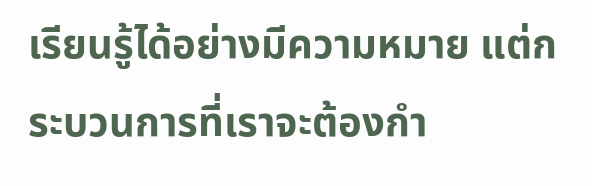เรียนรู้ได้อย่างมีความหมาย แต่กระบวนการที่เราจะต้องกำ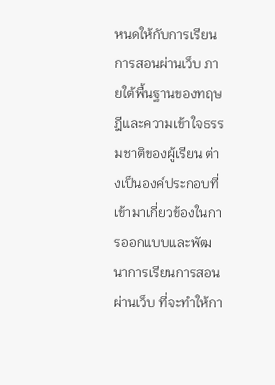หนดให้กับการเรียนการสอนผ่านเว็บ ภายใต้พื้นฐานของทฤษฎีและความเข้าใจธรรมชาติของผู้เรียน ต่างเป็นองค์ประกอบที่เข้ามาเกี่ยวข้องในการออกแบบและพัฒนาการเรียนการสอนผ่านเว็บ ที่จะทำให้กา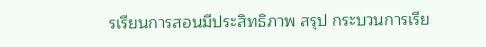รเรียนการสอนมีประสิทธิภาพ สรุป กระบวนการเรีย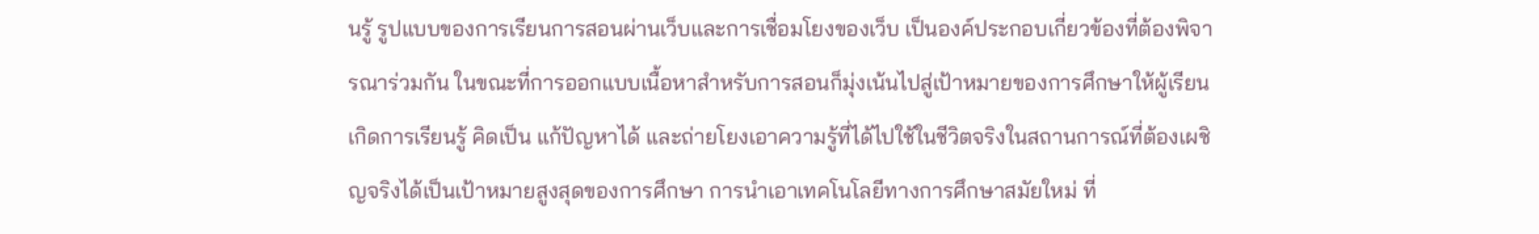นรู้ รูปแบบของการเรียนการสอนผ่านเว็บและการเชื่อมโยงของเว็บ เป็นองค์ประกอบเกี่ยวข้องที่ต้องพิจารณาร่วมกัน ในขณะที่การออกแบบเนื้อหาสำหรับการสอนก็มุ่งเน้นไปสู่เป้าหมายของการศึกษาให้ผู้เรียนเกิดการเรียนรู้ คิดเป็น แก้ปัญหาได้ และถ่ายโยงเอาความรู้ที่ได้ไปใช้ในชีวิตจริงในสถานการณ์ที่ต้องเผชิญจริงได้เป็นเป้าหมายสูงสุดของการศึกษา การนำเอาเทคโนโลยีทางการศึกษาสมัยใหม่ ที่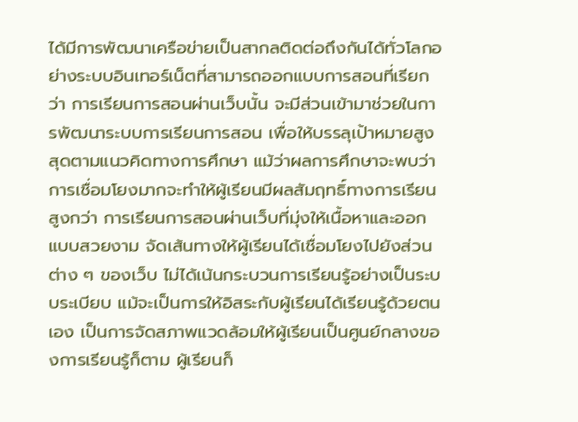ได้มีการพัฒนาเครือข่ายเป็นสากลติดต่อถึงกันได้ทั่วโลกอย่างระบบอินเทอร์เน็ตที่สามารถออกแบบการสอนที่เรียกว่า การเรียนการสอนผ่านเว็บนั้น จะมีส่วนเข้ามาช่วยในการพัฒนาระบบการเรียนการสอน เพื่อให้บรรลุเป้าหมายสูงสุดตามแนวคิดทางการศึกษา แม้ว่าผลการศึกษาจะพบว่า
การเชื่อมโยงมากจะทำให้ผู้เรียนมีผลสัมฤทธิ์ทางการเรียนสูงกว่า การเรียนการสอนผ่านเว็บที่มุ่งให้เนื้อหาและออกแบบสวยงาม จัดเส้นทางให้ผู้เรียนได้เชื่อมโยงไปยังส่วนต่าง ๆ ของเว็บ ไม่ได้เน้นกระบวนการเรียนรู้อย่างเป็นระบบระเบียบ แม้จะเป็นการให้อิสระกับผู้เรียนได้เรียนรู้ด้วยตนเอง เป็นการจัดสภาพแวดล้อมให้ผู้เรียนเป็นศูนย์กลางของการเรียนรู้ก็ตาม ผู้เรียนก็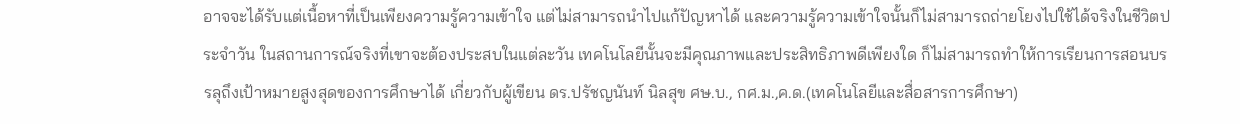อาจจะได้รับแต่เนื้อหาที่เป็นเพียงความรู้ความเข้าใจ แต่ไม่สามารถนำไปแก้ปัญหาได้ และความรู้ความเข้าใจนั้นก็ไม่สามารถถ่ายโยงไปใช้ได้จริงในชีวิตประจำวัน ในสถานการณ์จริงที่เขาจะต้องประสบในแต่ละวัน เทคโนโลยีนั้นจะมีคุณภาพและประสิทธิภาพดีเพียงใด ก็ไม่สามารถทำให้การเรียนการสอนบรรลุถึงเป้าหมายสูงสุดของการศึกษาได้ เกี่ยวกับผู้เขียน ดร.ปรัชญนันท์ นิลสุข ศษ.บ., กศ.ม.,ค.ด.(เทคโนโลยีและสื่อสารการศึกษา)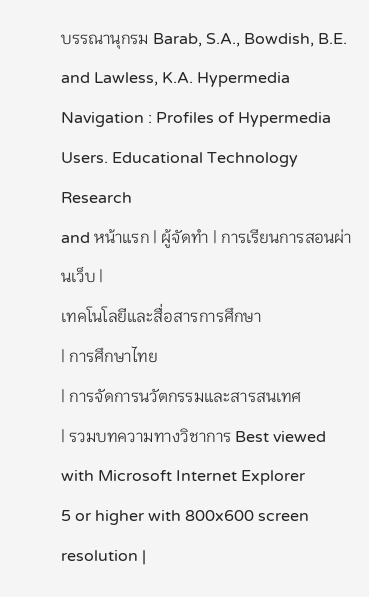บรรณานุกรม Barab, S.A., Bowdish, B.E. and Lawless, K.A. Hypermedia
Navigation : Profiles of Hypermedia Users. Educational Technology Research
and หน้าแรก | ผู้จัดทำ | การเรียนการสอนผ่านเว็บ |
เทคโนโลยีและสื่อสารการศึกษา
| การศึกษาไทย
| การจัดการนวัตกรรมและสารสนเทศ
| รวมบทความทางวิชาการ Best viewed with Microsoft Internet Explorer
5 or higher with 800x600 screen resolution |